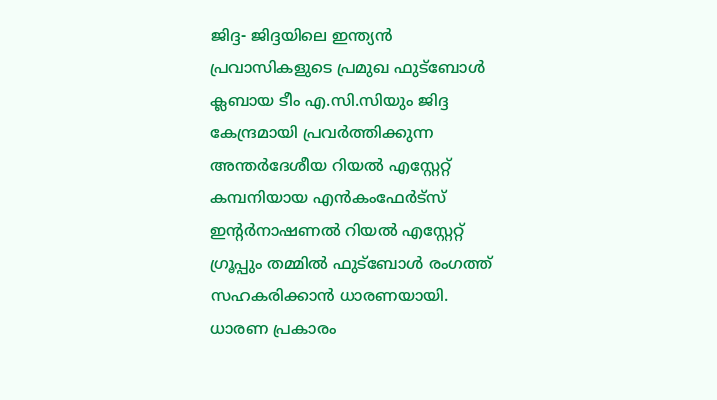ജിദ്ദ- ജിദ്ദയിലെ ഇന്ത്യൻ പ്രവാസികളുടെ പ്രമുഖ ഫുട്ബോൾ ക്ലബായ ടീം എ.സി.സിയും ജിദ്ദ കേന്ദ്രമായി പ്രവർത്തിക്കുന്ന അന്തർദേശീയ റിയൽ എസ്റ്റേറ്റ് കമ്പനിയായ എൻകംഫേർട്സ് ഇന്റർനാഷണൽ റിയൽ എസ്റ്റേറ്റ് ഗ്രൂപ്പും തമ്മിൽ ഫുട്ബോൾ രംഗത്ത് സഹകരിക്കാൻ ധാരണയായി. ധാരണ പ്രകാരം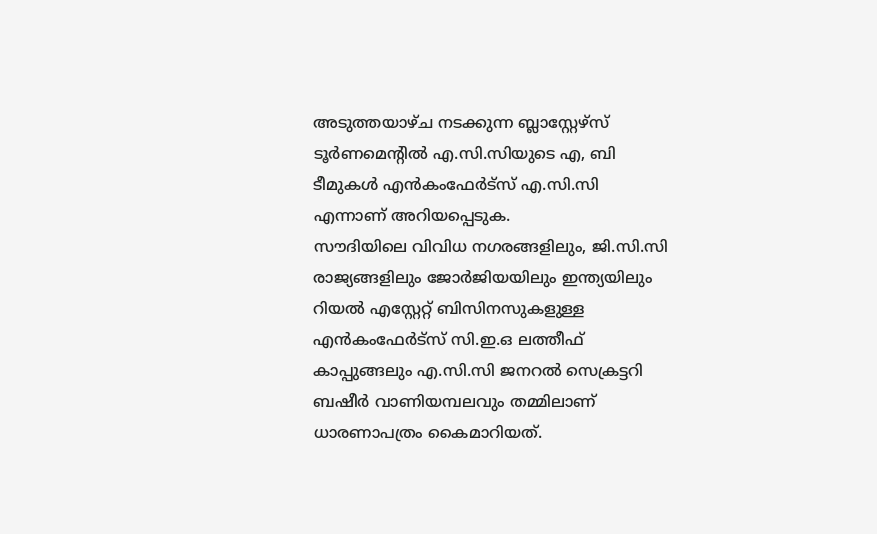അടുത്തയാഴ്ച നടക്കുന്ന ബ്ലാസ്റ്റേഴ്സ് ടൂർണമെന്റിൽ എ.സി.സിയുടെ എ, ബി ടീമുകൾ എൻകംഫേർട്സ് എ.സി.സി എന്നാണ് അറിയപ്പെടുക.
സൗദിയിലെ വിവിധ നഗരങ്ങളിലും, ജി.സി.സി രാജ്യങ്ങളിലും ജോർജിയയിലും ഇന്ത്യയിലും റിയൽ എസ്റ്റേറ്റ് ബിസിനസുകളുള്ള എൻകംഫേർട്സ് സി.ഇ.ഒ ലത്തീഫ് കാപ്പുങ്ങലും എ.സി.സി ജനറൽ സെക്രട്ടറി ബഷീർ വാണിയമ്പലവും തമ്മിലാണ് ധാരണാപത്രം കൈമാറിയത്.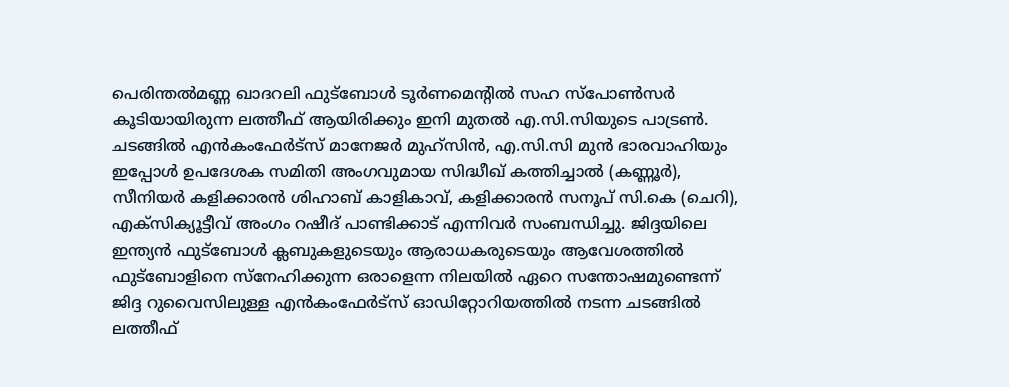പെരിന്തൽമണ്ണ ഖാദറലി ഫുട്ബോൾ ടൂർണമെന്റിൽ സഹ സ്പോൺസർ കൂടിയായിരുന്ന ലത്തീഫ് ആയിരിക്കും ഇനി മുതൽ എ.സി.സിയുടെ പാട്രൺ.
ചടങ്ങിൽ എൻകംഫേർട്സ് മാനേജർ മുഹ്സിൻ, എ.സി.സി മുൻ ഭാരവാഹിയും ഇപ്പോൾ ഉപദേശക സമിതി അംഗവുമായ സിദ്ധീഖ് കത്തിച്ചാൽ (കണ്ണൂർ), സീനിയർ കളിക്കാരൻ ശിഹാബ് കാളികാവ്, കളിക്കാരൻ സനൂപ് സി.കെ (ചെറി), എക്സിക്യൂട്ടീവ് അംഗം റഷീദ് പാണ്ടിക്കാട് എന്നിവർ സംബന്ധിച്ചു. ജിദ്ദയിലെ ഇന്ത്യൻ ഫുട്ബോൾ ക്ലബുകളുടെയും ആരാധകരുടെയും ആവേശത്തിൽ ഫുട്ബോളിനെ സ്നേഹിക്കുന്ന ഒരാളെന്ന നിലയിൽ ഏറെ സന്തോഷമുണ്ടെന്ന് ജിദ്ദ റുവൈസിലുള്ള എൻകംഫേർട്സ് ഓഡിറ്റോറിയത്തിൽ നടന്ന ചടങ്ങിൽ ലത്തീഫ്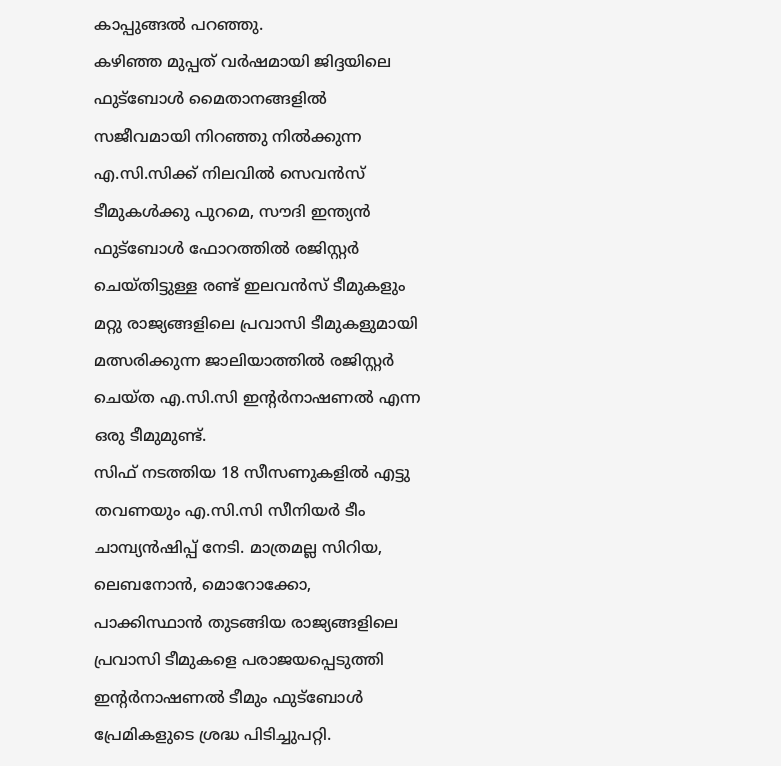കാപ്പുങ്ങൽ പറഞ്ഞു.
കഴിഞ്ഞ മുപ്പത് വർഷമായി ജിദ്ദയിലെ ഫുട്ബോൾ മൈതാനങ്ങളിൽ സജീവമായി നിറഞ്ഞു നിൽക്കുന്ന എ.സി.സിക്ക് നിലവിൽ സെവൻസ് ടീമുകൾക്കു പുറമെ, സൗദി ഇന്ത്യൻ ഫുട്ബോൾ ഫോറത്തിൽ രജിസ്റ്റർ ചെയ്തിട്ടുള്ള രണ്ട് ഇലവൻസ് ടീമുകളും മറ്റു രാജ്യങ്ങളിലെ പ്രവാസി ടീമുകളുമായി മത്സരിക്കുന്ന ജാലിയാത്തിൽ രജിസ്റ്റർ ചെയ്ത എ.സി.സി ഇന്റർനാഷണൽ എന്ന ഒരു ടീമുമുണ്ട്.
സിഫ് നടത്തിയ 18 സീസണുകളിൽ എട്ടു തവണയും എ.സി.സി സീനിയർ ടീം ചാമ്പ്യൻഷിപ്പ് നേടി. മാത്രമല്ല സിറിയ, ലെബനോൻ, മൊറോക്കോ, പാക്കിസ്ഥാൻ തുടങ്ങിയ രാജ്യങ്ങളിലെ പ്രവാസി ടീമുകളെ പരാജയപ്പെടുത്തി ഇന്റർനാഷണൽ ടീമും ഫുട്ബോൾ പ്രേമികളുടെ ശ്രദ്ധ പിടിച്ചുപറ്റി.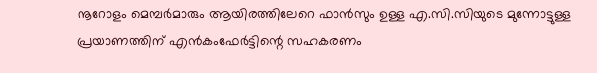നൂറോളം മെമ്പർമാരും ആയിരത്തിലേറെ ഫാൻസും ഉള്ള എ.സി.സിയുടെ മുന്നോട്ടുള്ള പ്രയാണത്തിന് എൻകംഫേർട്ടിന്റെ സഹകരണം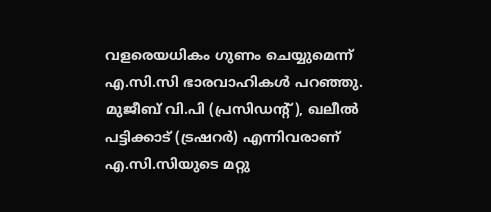വളരെയധികം ഗുണം ചെയ്യുമെന്ന് എ.സി.സി ഭാരവാഹികൾ പറഞ്ഞു. മുജീബ് വി.പി (പ്രസിഡന്റ്), ഖലീൽ പട്ടിക്കാട് (ട്രഷറർ) എന്നിവരാണ് എ.സി.സിയുടെ മറ്റു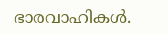ഭാരവാഹികൾ.